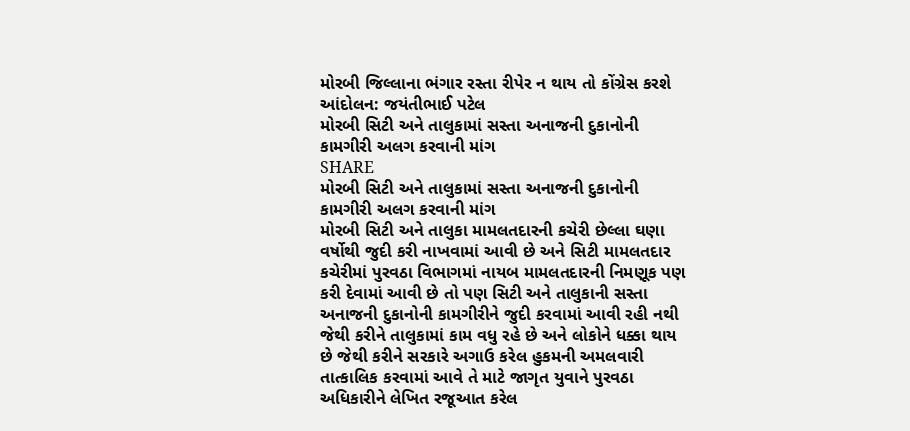મોરબી જિલ્લાના ભંગાર રસ્તા રીપેર ન થાય તો કોંગ્રેસ કરશે આંદોલન: જયંતીભાઈ પટેલ
મોરબી સિટી અને તાલુકામાં સસ્તા અનાજની દુકાનોની કામગીરી અલગ કરવાની માંગ
SHARE
મોરબી સિટી અને તાલુકામાં સસ્તા અનાજની દુકાનોની કામગીરી અલગ કરવાની માંગ
મોરબી સિટી અને તાલુકા મામલતદારની કચેરી છેલ્લા ઘણા વર્ષોથી જુદી કરી નાખવામાં આવી છે અને સિટી મામલતદાર કચેરીમાં પુરવઠા વિભાગમાં નાયબ મામલતદારની નિમણૂક પણ કરી દેવામાં આવી છે તો પણ સિટી અને તાલુકાની સસ્તા અનાજની દુકાનોની કામગીરીને જુદી કરવામાં આવી રહી નથી જેથી કરીને તાલુકામાં કામ વધુ રહે છે અને લોકોને ધક્કા થાય છે જેથી કરીને સરકારે અગાઉ કરેલ હુકમની અમલવારી તાત્કાલિક કરવામાં આવે તે માટે જાગૃત યુવાને પુરવઠા અધિકારીને લેખિત રજૂઆત કરેલ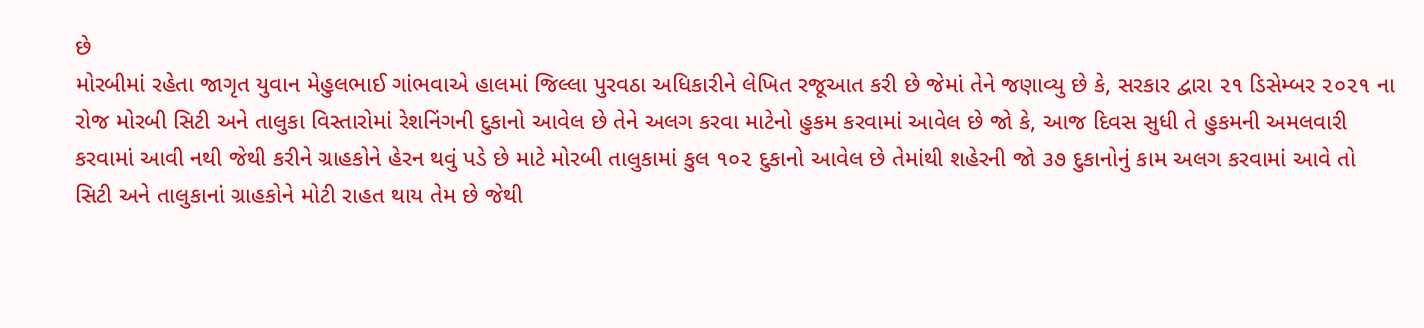છે
મોરબીમાં રહેતા જાગૃત યુવાન મેહુલભાઈ ગાંભવાએ હાલમાં જિલ્લા પુરવઠા અધિકારીને લેખિત રજૂઆત કરી છે જેમાં તેને જણાવ્યુ છે કે, સરકાર દ્વારા ૨૧ ડિસેમ્બર ૨૦૨૧ ના રોજ મોરબી સિટી અને તાલુકા વિસ્તારોમાં રેશનિંગની દુકાનો આવેલ છે તેને અલગ કરવા માટેનો હુકમ કરવામાં આવેલ છે જો કે, આજ દિવસ સુધી તે હુકમની અમલવારી કરવામાં આવી નથી જેથી કરીને ગ્રાહકોને હેરન થવું પડે છે માટે મોરબી તાલુકામાં કુલ ૧૦૨ દુકાનો આવેલ છે તેમાંથી શહેરની જો ૩૭ દુકાનોનું કામ અલગ કરવામાં આવે તો સિટી અને તાલુકાનાં ગ્રાહકોને મોટી રાહત થાય તેમ છે જેથી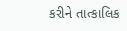કરીને તાત્કાલિક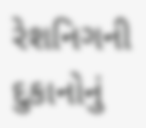રેશનિગની દુકાનોનું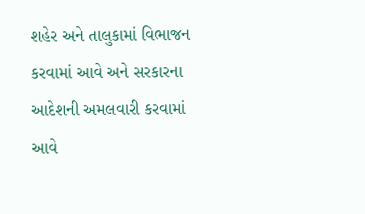શહેર અને તાલુકામાં વિભાજન કરવામાં આવે અને સરકારના આદેશની અમલવારી કરવામાં આવે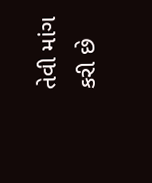તેવી માંગ કરી છે